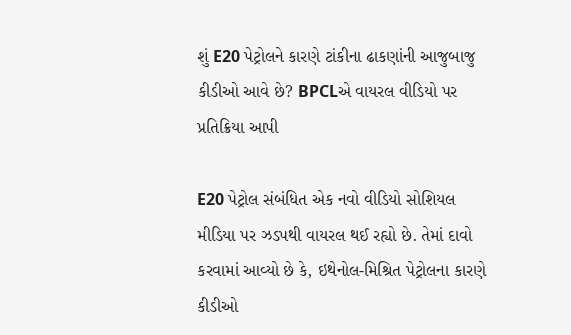શું E20 પેટ્રોલને કારણે ટાંકીના ઢાકણાંની આજુબાજુ કીડીઓ આવે છે? BPCLએ વાયરલ વીડિયો પર પ્રતિક્રિયા આપી

E20 પેટ્રોલ સંબંધિત એક નવો વીડિયો સોશિયલ મીડિયા પર ઝડપથી વાયરલ થઈ રહ્યો છે. તેમાં દાવો કરવામાં આવ્યો છે કે, ઇથેનોલ-મિશ્રિત પેટ્રોલના કારણે કીડીઓ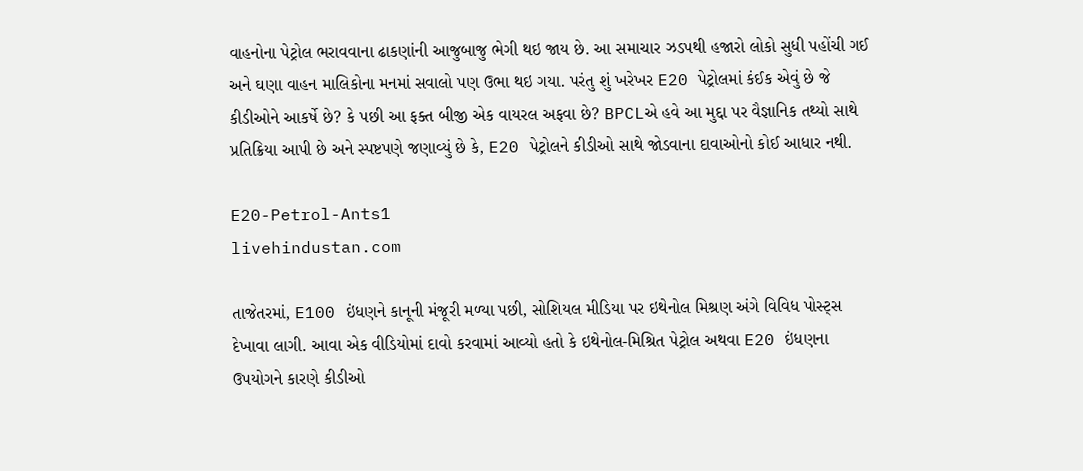વાહનોના પેટ્રોલ ભરાવવાના ઢાકણાંની આજુબાજુ ભેગી થઇ જાય છે. આ સમાચાર ઝડપથી હજારો લોકો સુધી પહોંચી ગઈ અને ઘણા વાહન માલિકોના મનમાં સવાલો પણ ઉભા થઇ ગયા. પરંતુ શું ખરેખર E20 પેટ્રોલમાં કંઈક એવું છે જે કીડીઓને આકર્ષે છે? કે પછી આ ફક્ત બીજી એક વાયરલ અફવા છે? BPCLએ હવે આ મુદ્દા પર વૈજ્ઞાનિક તથ્યો સાથે પ્રતિક્રિયા આપી છે અને સ્પષ્ટપણે જણાવ્યું છે કે, E20 પેટ્રોલને કીડીઓ સાથે જોડવાના દાવાઓનો કોઈ આધાર નથી.

E20-Petrol-Ants1
livehindustan.com

તાજેતરમાં, E100 ઇંધણને કાનૂની મંજૂરી મળ્યા પછી, સોશિયલ મીડિયા પર ઇથેનોલ મિશ્રણ અંગે વિવિધ પોસ્ટ્સ દેખાવા લાગી. આવા એક વીડિયોમાં દાવો કરવામાં આવ્યો હતો કે ઇથેનોલ-મિશ્રિત પેટ્રોલ અથવા E20 ઇંધણના ઉપયોગને કારણે કીડીઓ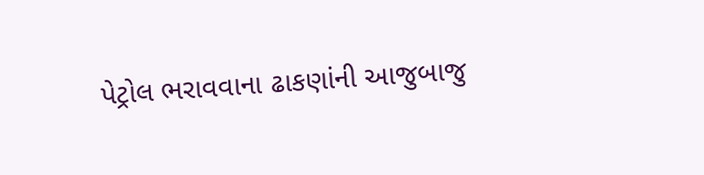પેટ્રોલ ભરાવવાના ઢાકણાંની આજુબાજુ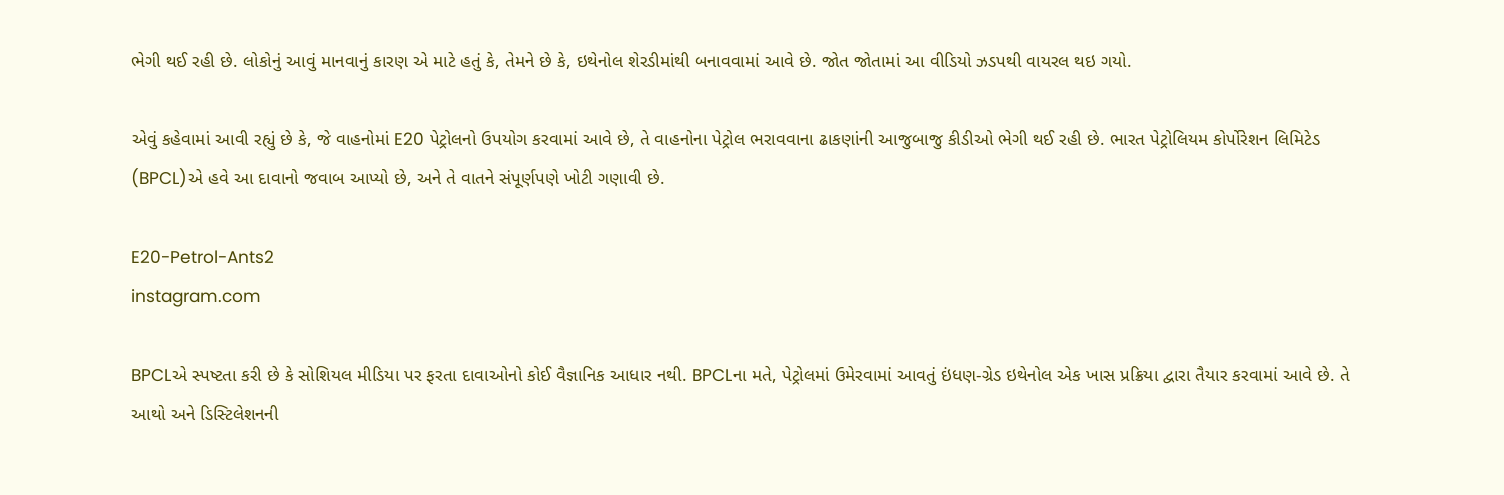ભેગી થઈ રહી છે. લોકોનું આવું માનવાનું કારણ એ માટે હતું કે, તેમને છે કે, ઇથેનોલ શેરડીમાંથી બનાવવામાં આવે છે. જોત જોતામાં આ વીડિયો ઝડપથી વાયરલ થઇ ગયો.

એવું કહેવામાં આવી રહ્યું છે કે, જે વાહનોમાં E20 પેટ્રોલનો ઉપયોગ કરવામાં આવે છે, તે વાહનોના પેટ્રોલ ભરાવવાના ઢાકણાંની આજુબાજુ કીડીઓ ભેગી થઈ રહી છે. ભારત પેટ્રોલિયમ કોર્પોરેશન લિમિટેડ (BPCL)એ હવે આ દાવાનો જવાબ આપ્યો છે, અને તે વાતને સંપૂર્ણપણે ખોટી ગણાવી છે.

E20-Petrol-Ants2
instagram.com

BPCLએ સ્પષ્ટતા કરી છે કે સોશિયલ મીડિયા પર ફરતા દાવાઓનો કોઈ વૈજ્ઞાનિક આધાર નથી. BPCLના મતે, પેટ્રોલમાં ઉમેરવામાં આવતું ઇંધણ-ગ્રેડ ઇથેનોલ એક ખાસ પ્રક્રિયા દ્વારા તૈયાર કરવામાં આવે છે. તે આથો અને ડિસ્ટિલેશનની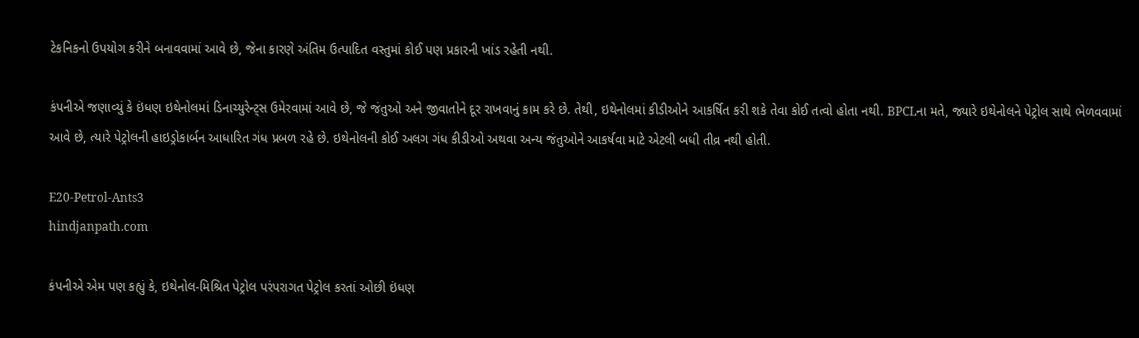ટેકનિકનો ઉપયોગ કરીને બનાવવામાં આવે છે, જેના કારણે અંતિમ ઉત્પાદિત વસ્તુમાં કોઈ પણ પ્રકારની ખાંડ રહેતી નથી.

કંપનીએ જણાવ્યું કે ઇંધણ ઇથેનોલમાં ડિનાચ્યુરેન્ટ્સ ઉમેરવામાં આવે છે, જે જંતુઓ અને જીવાતોને દૂર રાખવાનું કામ કરે છે. તેથી, ઇથેનોલમાં કીડીઓને આકર્ષિત કરી શકે તેવા કોઈ તત્વો હોતા નથી. BPCLના મતે, જ્યારે ઇથેનોલને પેટ્રોલ સાથે ભેળવવામાં આવે છે, ત્યારે પેટ્રોલની હાઇડ્રોકાર્બન આધારિત ગંધ પ્રબળ રહે છે. ઇથેનોલની કોઈ અલગ ગંધ કીડીઓ અથવા અન્ય જંતુઓને આકર્ષવા માટે એટલી બધી તીવ્ર નથી હોતી.

E20-Petrol-Ants3
hindjanpath.com

કંપનીએ એમ પણ કહ્યું કે, ઇથેનોલ-મિશ્રિત પેટ્રોલ પરંપરાગત પેટ્રોલ કરતાં ઓછી ઇંધણ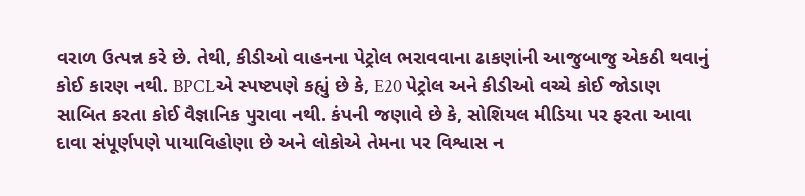વરાળ ઉત્પન્ન કરે છે. તેથી, કીડીઓ વાહનના પેટ્રોલ ભરાવવાના ઢાકણાંની આજુબાજુ એકઠી થવાનું કોઈ કારણ નથી. BPCLએ સ્પષ્ટપણે કહ્યું છે કે, E20 પેટ્રોલ અને કીડીઓ વચ્ચે કોઈ જોડાણ સાબિત કરતા કોઈ વૈજ્ઞાનિક પુરાવા નથી. કંપની જણાવે છે કે, સોશિયલ મીડિયા પર ફરતા આવા દાવા સંપૂર્ણપણે પાયાવિહોણા છે અને લોકોએ તેમના પર વિશ્વાસ ન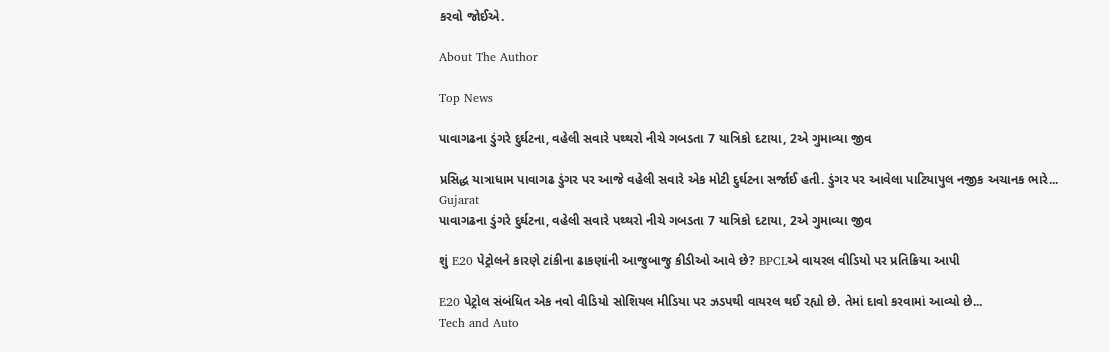કરવો જોઈએ.

About The Author

Top News

પાવાગઢના ડુંગરે દુર્ઘટના, વહેલી સવારે પથ્થરો નીચે ગબડતા 7 યાત્રિકો દટાયા, 2એ ગુમાવ્યા જીવ

પ્રસિદ્ધ યાત્રાધામ પાવાગઢ ડુંગર પર આજે વહેલી સવારે એક મોટી દુર્ઘટના સર્જાઈ હતી. ડુંગર પર આવેલા પાટિયાપુલ નજીક અચાનક ભારે...
Gujarat
પાવાગઢના ડુંગરે દુર્ઘટના, વહેલી સવારે પથ્થરો નીચે ગબડતા 7 યાત્રિકો દટાયા, 2એ ગુમાવ્યા જીવ

શું E20 પેટ્રોલને કારણે ટાંકીના ઢાકણાંની આજુબાજુ કીડીઓ આવે છે? BPCLએ વાયરલ વીડિયો પર પ્રતિક્રિયા આપી

E20 પેટ્રોલ સંબંધિત એક નવો વીડિયો સોશિયલ મીડિયા પર ઝડપથી વાયરલ થઈ રહ્યો છે. તેમાં દાવો કરવામાં આવ્યો છે...
Tech and Auto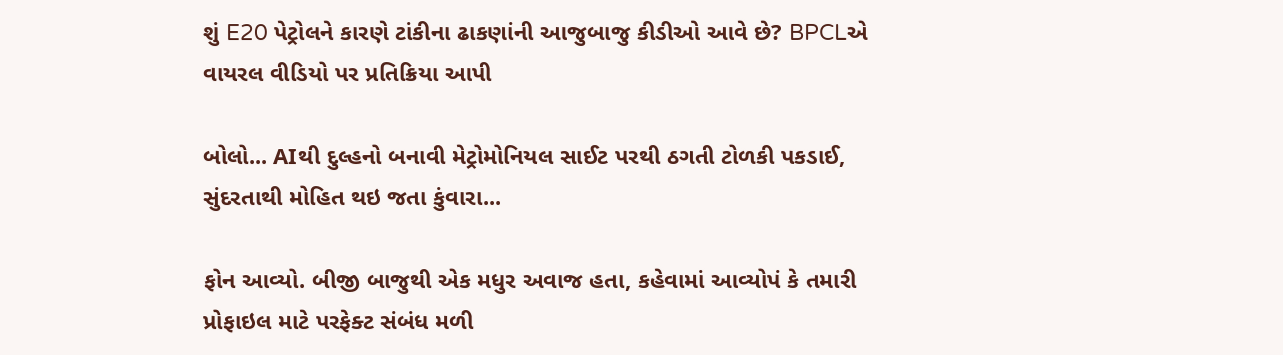શું E20 પેટ્રોલને કારણે ટાંકીના ઢાકણાંની આજુબાજુ કીડીઓ આવે છે? BPCLએ વાયરલ વીડિયો પર પ્રતિક્રિયા આપી

બોલો... AIથી દુલ્હનો બનાવી મેટ્રોમોનિયલ સાઈટ પરથી ઠગતી ટોળકી પકડાઈ, સુંદરતાથી મોહિત થઇ જતા કુંવારા...

ફોન આવ્યો. બીજી બાજુથી એક મધુર અવાજ હતા, કહેવામાં આવ્યોપં કે તમારી પ્રોફાઇલ માટે પરફેક્ટ સંબંધ મળી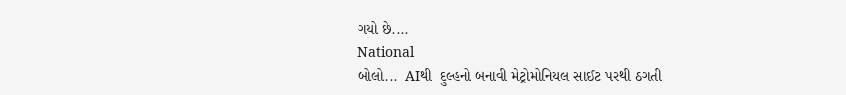ગયો છે....
National
બોલો...  AIથી  દુલ્હનો બનાવી મેટ્રોમોનિયલ સાઈટ પરથી ઠગતી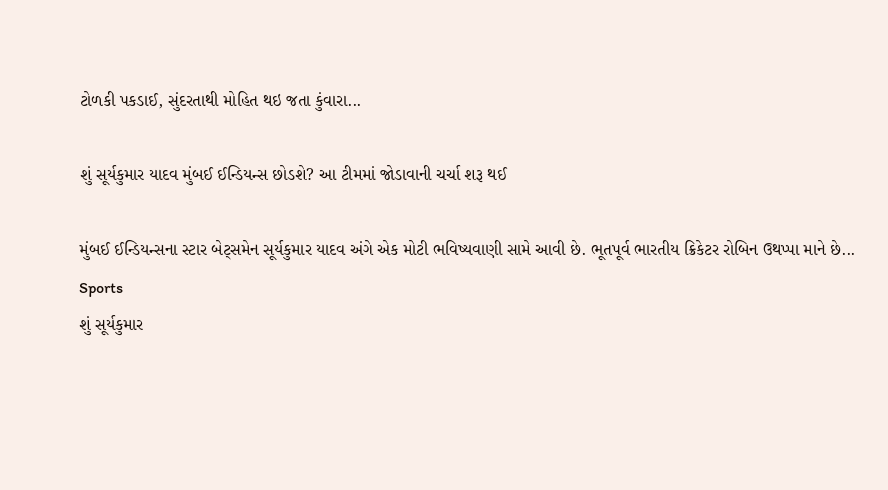ટોળકી પકડાઈ, સુંદરતાથી મોહિત થઇ જતા કુંવારા...

શું સૂર્યકુમાર યાદવ મુંબઈ ઈન્ડિયન્સ છોડશે? આ ટીમમાં જોડાવાની ચર્ચા શરૂ થઈ

મુંબઈ ઈન્ડિયન્સના સ્ટાર બેટ્સમેન સૂર્યકુમાર યાદવ અંગે એક મોટી ભવિષ્યવાણી સામે આવી છે. ભૂતપૂર્વ ભારતીય ક્રિકેટર રોબિન ઉથપ્પા માને છે...
Sports
શું સૂર્યકુમાર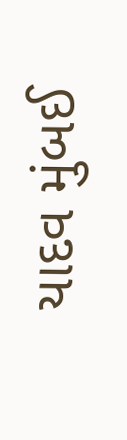યાદવ મુંબઈ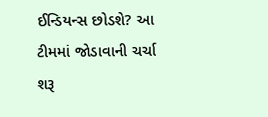ઈન્ડિયન્સ છોડશે? આ ટીમમાં જોડાવાની ચર્ચા શરૂ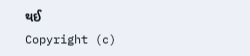થઈ
Copyright (c)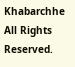Khabarchhe All Rights Reserved.